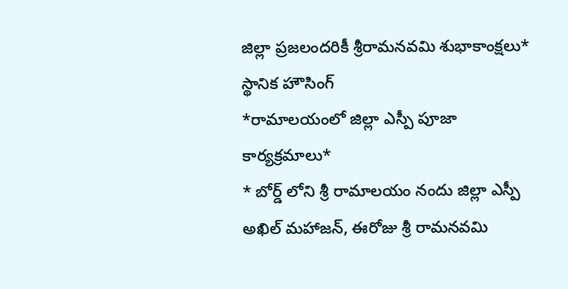జిల్లా ప్రజలందరికీ శ్రీరామనవమి శుభాకాంక్షలు*
స్థానిక హౌసింగ్
*రామాలయంలో జిల్లా ఎస్పీ పూజా కార్యక్రమాలు*
* బోర్డ్ లోని శ్రీ రామాలయం నందు జిల్లా ఎస్పీ అఖిల్ మహాజన్, ఈరోజు శ్రీ రామనవమి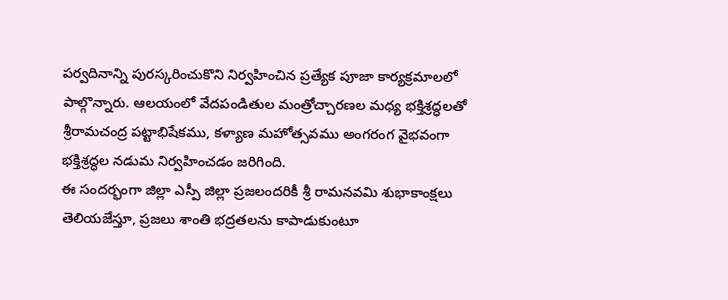పర్వదినాన్ని పురస్కరించుకొని నిర్వహించిన ప్రత్యేక పూజా కార్యక్రమాలలో పాల్గొన్నారు. ఆలయంలో వేదపండితుల మంత్రోచ్చారణల మధ్య భక్తిశ్రద్ధలతో శ్రీరామచంద్ర పట్టాభిషేకము, కళ్యాణ మహోత్సవము అంగరంగ వైభవంగా భక్తిశ్రద్ధల నడుమ నిర్వహించడం జరిగింది.
ఈ సందర్భంగా జిల్లా ఎస్పీ జిల్లా ప్రజలందరికీ శ్రీ రామనవమి శుభాకాంక్షలు తెలియజేస్తూ, ప్రజలు శాంతి భద్రతలను కాపాడుకుంటూ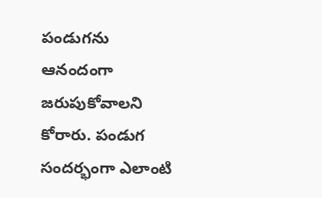పండుగను ఆనందంగా జరుపుకోవాలని కోరారు. పండుగ సందర్భంగా ఎలాంటి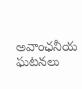అవాంఛనీయ ఘటనలు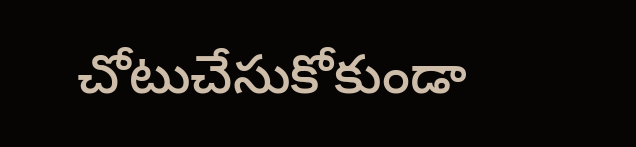చోటుచేసుకోకుండా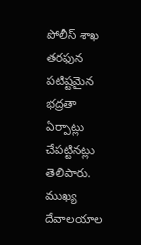పోలీస్ శాఖ తరఫున పటిష్టమైన భద్రతా ఏర్పాట్లు చేపట్టినట్లు తెలిపారు. ముఖ్య దేవాలయాల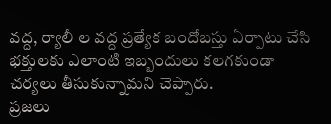వద్ద, ర్యాలీ ల వద్ద ప్రత్యేక బందోబస్తు ఏర్పాటు చేసి భక్తులకు ఎలాంటి ఇబ్బందులు కలగకుండా చర్యలు తీసుకున్నామని చెప్పారు.
ప్రజలు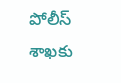పోలీస్ శాఖకు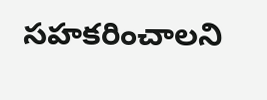సహకరించాలని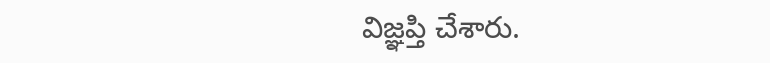విజ్ఞప్తి చేశారు.